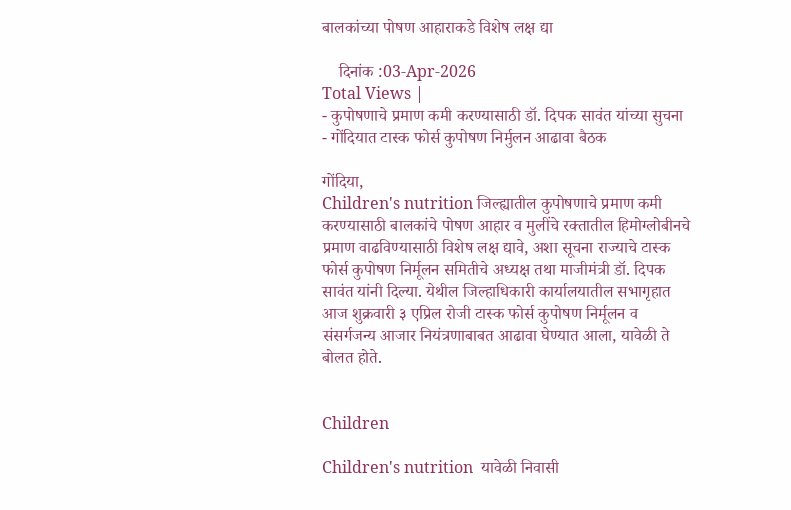बालकांच्या पोषण आहाराकडे विशेष लक्ष द्या

    दिनांक :03-Apr-2026
Total Views |
- कुपोषणाचे प्रमाण कमी करण्यासाठी डॉ. दिपक सावंत यांच्या सुचना
- गोंदियात टास्क फोर्स कुपोषण निर्मुलन आढावा बैठक

गोंदिया,
Children's nutrition जिल्ह्यातील कुपोषणाचे प्रमाण कमी करण्यासाठी बालकांचे पोषण आहार व मुलींचे रक्तातील हिमोग्लोबीनचे प्रमाण वाढविण्यासाठी विशेष लक्ष द्यावे, अशा सूचना राज्याचे टास्क फोर्स कुपोषण निर्मूलन समितीचे अध्यक्ष तथा माजीमंत्री डॉ. दिपक सावंत यांनी दिल्या. येथील जिल्हाधिकारी कार्यालयातील सभागृहात आज शुक्रवारी ३ एप्रिल रोजी टास्क फोर्स कुपोषण निर्मूलन व संसर्गजन्य आजार नियंत्रणाबाबत आढावा घेण्यात आला, यावेळी ते बोलत होते.


Children

Children's nutrition  यावेळी निवासी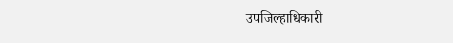उपजिल्हाधिकारी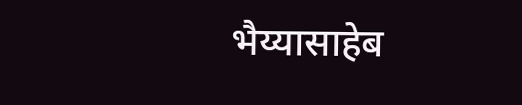भैय्यासाहेब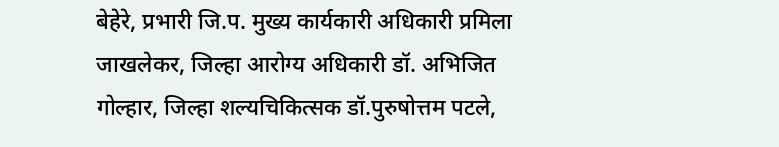बेहेरे, प्रभारी जि.प. मुख्य कार्यकारी अधिकारी प्रमिला जाखलेकर, जिल्हा आरोग्य अधिकारी डॉ. अभिजित गोल्हार, जिल्हा शल्यचिकित्सक डॉ.पुरुषोत्तम पटले,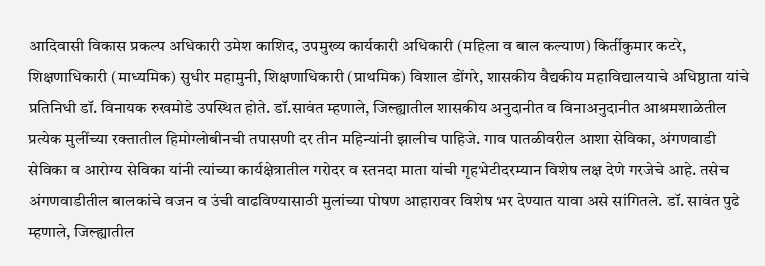आदिवासी विकास प्रकल्प अधिकारी उमेश काशिद, उपमुख्य कार्यकारी अधिकारी (महिला व बाल कल्याण) किर्तीकुमार कटरे, शिक्षणाधिकारी (माध्यमिक) सुधीर महामुनी, शिक्षणाधिकारी (प्राथमिक) विशाल डोंगरे, शासकीय वैद्यकीय महाविद्यालयाचे अधिष्ठाता यांचे प्रतिनिधी डॉ. विनायक रुखमोडे उपस्थित होते. डॉ.सावंत म्हणाले, जिल्ह्यातील शासकीय अनुदानीत व विनाअनुदानीत आश्रमशाळेतील प्रत्येक मुलींच्या रक्तातील हिमोग्लोबीनची तपासणी दर तीन महिन्यांनी झालीच पाहिजे. गाव पातळीवरील आशा सेविका, अंगणवाडी सेविका व आरोग्य सेविका यांनी त्यांच्या कार्यक्षेत्रातील गरोदर व स्तनदा माता यांची गृहभेटीदरम्यान विशेष लक्ष देणे गरजेचे आहे. तसेच अंगणवाडीतील बालकांचे वजन व उंची वाढविण्यासाठी मुलांच्या पोषण आहारावर विशेष भर देण्यात यावा असे सांगितले. डॉ. सावंत पुढे म्हणाले, जिल्ह्यातील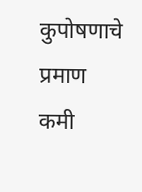कुपोषणाचे प्रमाण कमी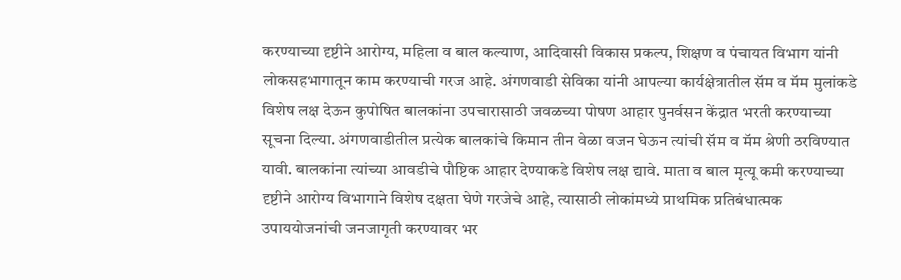करण्याच्या दृष्टीने आरोग्य, महिला व बाल कल्याण, आदिवासी विकास प्रकल्प, शिक्षण व पंचायत विभाग यांनी लोकसहभागातून काम करण्याची गरज आहे. अंगणवाडी सेविका यांनी आपल्या कार्यक्षेत्रातील सॅम व मॅम मुलांकडे विशेष लक्ष देऊन कुपोषित बालकांना उपचारासाठी जवळच्या पोषण आहार पुनर्वसन केंद्रात भरती करण्याच्या सूचना दिल्या. अंगणवाडीतील प्रत्येक बालकांचे किमान तीन वेळा वजन घेऊन त्यांची सॅम व मॅम श्रेणी ठरविण्यात यावी. बालकांना त्यांच्या आवडीचे पौष्टिक आहार देण्याकडे विशेष लक्ष द्यावे. माता व बाल मृत्यू कमी करण्याच्या दृष्टीने आरोग्य विभागाने विशेष दक्षता घेणे गरजेचे आहे, त्यासाठी लोकांमध्ये प्राथमिक प्रतिबंधात्मक उपाययोजनांची जनजागृती करण्यावर भर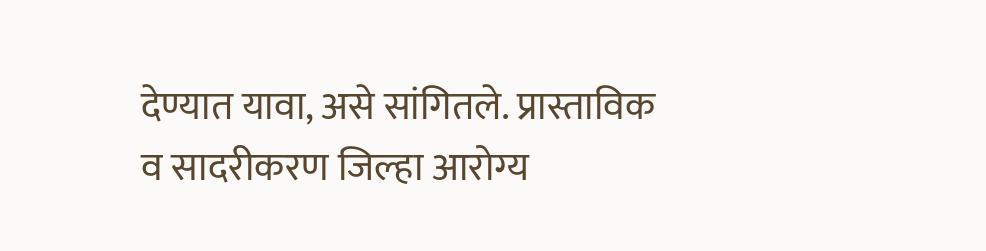देण्यात यावा, असे सांगितले. प्रास्ताविक व सादरीकरण जिल्हा आरोग्य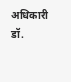अधिकारी डॉ.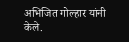अभिजित गोल्हार यांनी केले.